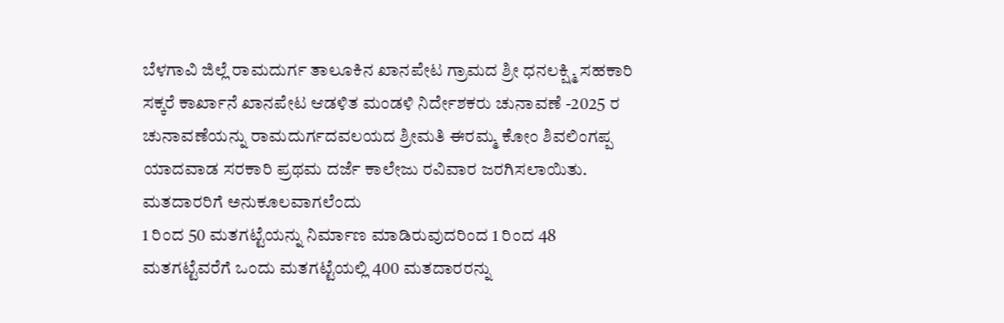ಬೆಳಗಾವಿ ಜಿಲ್ಲೆ ರಾಮದುರ್ಗ ತಾಲೂಕಿನ ಖಾನಪೇಟ ಗ್ರಾಮದ ಶ್ರೀ ಧನಲಕ್ಷ್ಮಿ ಸಹಕಾರಿ ಸಕ್ಕರೆ ಕಾರ್ಖಾನೆ ಖಾನಪೇಟ ಆಡಳಿತ ಮಂಡಳಿ ನಿರ್ದೇಶಕರು ಚುನಾವಣೆ -2025 ರ ಚುನಾವಣೆಯನ್ನು ರಾಮದುರ್ಗದವಲಯದ ಶ್ರೀಮತಿ ಈರಮ್ಮ ಕೋಂ ಶಿವಲಿಂಗಪ್ಪ ಯಾದವಾಡ ಸರಕಾರಿ ಪ್ರಥಮ ದರ್ಜೆ ಕಾಲೇಜು ರವಿವಾರ ಜರಗಿಸಲಾಯಿತು.
ಮತದಾರರಿಗೆ ಅನುಕೂಲವಾಗಲೆಂದು
1 ರಿಂದ 50 ಮತಗಟ್ಟೆಯನ್ನು ನಿರ್ಮಾಣ ಮಾಡಿರುವುದರಿಂದ 1 ರಿಂದ 48 ಮತಗಟ್ಟೆವರೆಗೆ ಒಂದು ಮತಗಟ್ಟೆಯಲ್ಲಿ 400 ಮತದಾರರನ್ನು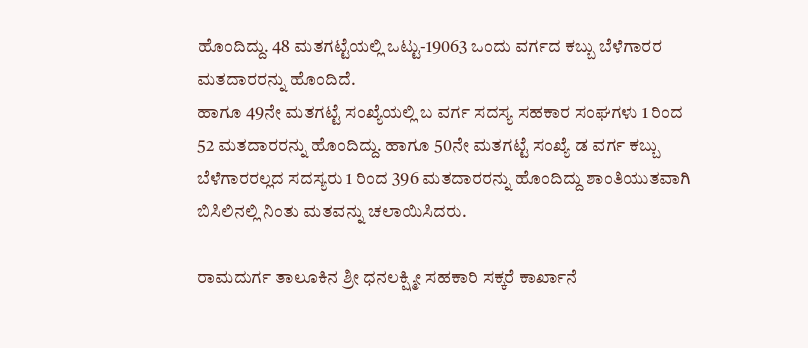ಹೊಂದಿದ್ದು. 48 ಮತಗಟ್ಟೆಯಲ್ಲಿ ಒಟ್ಟು-19063 ಒಂದು ವರ್ಗದ ಕಬ್ಬು ಬೆಳೆಗಾರರ ಮತದಾರರನ್ನು ಹೊಂದಿದೆ.
ಹಾಗೂ 49ನೇ ಮತಗಟ್ಟೆ ಸಂಖ್ಯೆಯಲ್ಲಿ ಬ ವರ್ಗ ಸದಸ್ಯ ಸಹಕಾರ ಸಂಘಗಳು 1 ರಿಂದ 52 ಮತದಾರರನ್ನು ಹೊಂದಿದ್ದು. ಹಾಗೂ 50ನೇ ಮತಗಟ್ಟೆ ಸಂಖ್ಯೆ ಡ ವರ್ಗ ಕಬ್ಬು ಬೆಳೆಗಾರರಲ್ಲದ ಸದಸ್ಯರು 1 ರಿಂದ 396 ಮತದಾರರನ್ನು ಹೊಂದಿದ್ದು ಶಾಂತಿಯುತವಾಗಿ ಬಿಸಿಲಿನಲ್ಲಿ ನಿಂತು ಮತವನ್ನು ಚಲಾಯಿಸಿದರು.

ರಾಮದುರ್ಗ ತಾಲೂಕಿನ ಶ್ರೀ ಧನಲಕ್ಷ್ಮೀ ಸಹಕಾರಿ ಸಕ್ಕರೆ ಕಾರ್ಖಾನೆ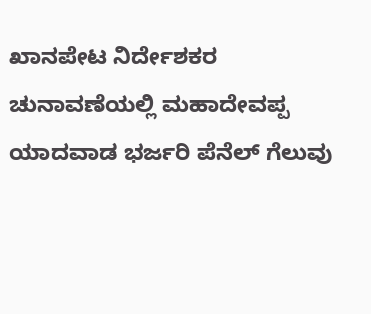ಖಾನಪೇಟ ನಿರ್ದೇಶಕರ ಚುನಾವಣೆಯಲ್ಲಿ ಮಹಾದೇವಪ್ಪ ಯಾದವಾಡ ಭರ್ಜರಿ ಪೆನೆಲ್ ಗೆಲುವು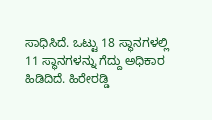ಸಾಧಿಸಿದೆ. ಒಟ್ಟು 18 ಸ್ಥಾನಗಳಲ್ಲಿ 11 ಸ್ಥಾನಗಳನ್ನು ಗೆದ್ದು ಅಧಿಕಾರ ಹಿಡಿದಿದೆ. ಹಿರೇರಡ್ಡಿ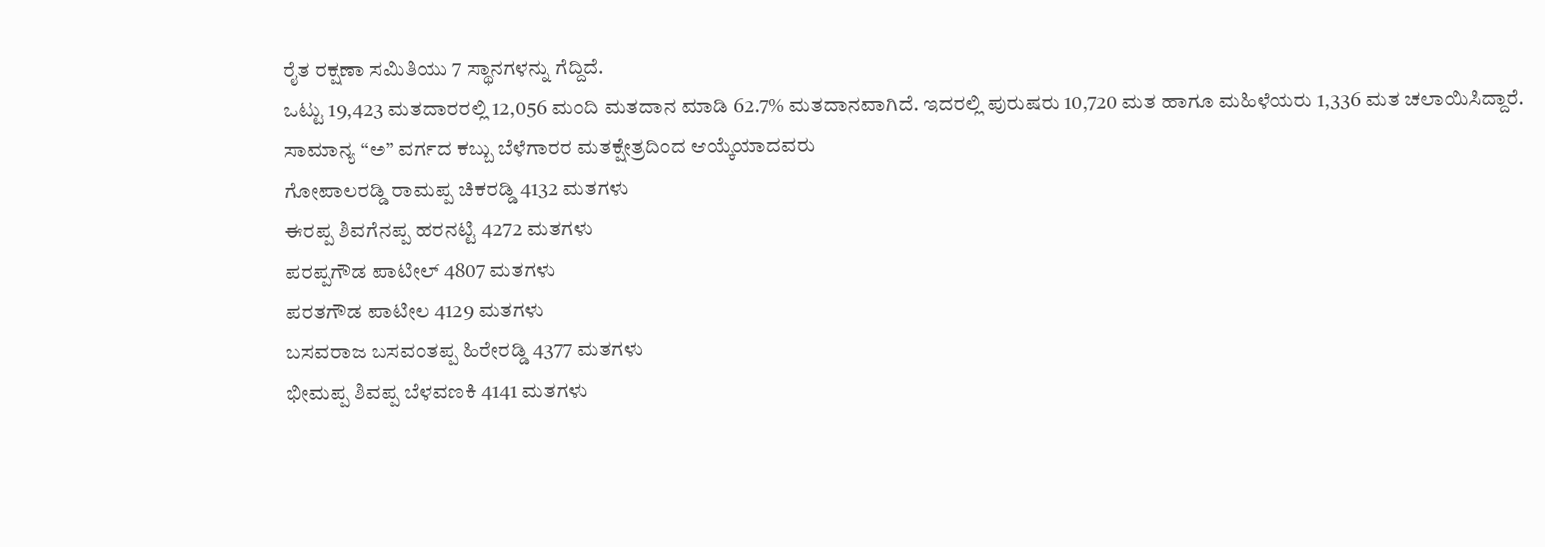ರೈತ ರಕ್ಷಣಾ ಸಮಿತಿಯು 7 ಸ್ಥಾನಗಳನ್ನು ಗೆದ್ದಿದೆ.
ಒಟ್ಟು 19,423 ಮತದಾರರಲ್ಲಿ 12,056 ಮಂದಿ ಮತದಾನ ಮಾಡಿ 62.7% ಮತದಾನವಾಗಿದೆ. ಇದರಲ್ಲಿ ಪುರುಷರು 10,720 ಮತ ಹಾಗೂ ಮಹಿಳೆಯರು 1,336 ಮತ ಚಲಾಯಿಸಿದ್ದಾರೆ.
ಸಾಮಾನ್ಯ “ಅ” ವರ್ಗದ ಕಬ್ಬು ಬೆಳೆಗಾರರ ಮತಕ್ಷೇತ್ರದಿಂದ ಆಯ್ಕೆಯಾದವರು
ಗೋಪಾಲರಡ್ಡಿ ರಾಮಪ್ಪ ಚಿಕರಡ್ಡಿ 4132 ಮತಗಳು
ಈರಪ್ಪ ಶಿವಗೆನಪ್ಪ ಹರನಟ್ಟಿ 4272 ಮತಗಳು
ಪರಪ್ಪಗೌಡ ಪಾಟೀಲ್ 4807 ಮತಗಳು
ಪರತಗೌಡ ಪಾಟೀಲ 4129 ಮತಗಳು
ಬಸವರಾಜ ಬಸವಂತಪ್ಪ ಹಿರೇರಡ್ಡಿ 4377 ಮತಗಳು
ಭೀಮಪ್ಪ ಶಿವಪ್ಪ ಬೆಳವಣಕಿ 4141 ಮತಗಳು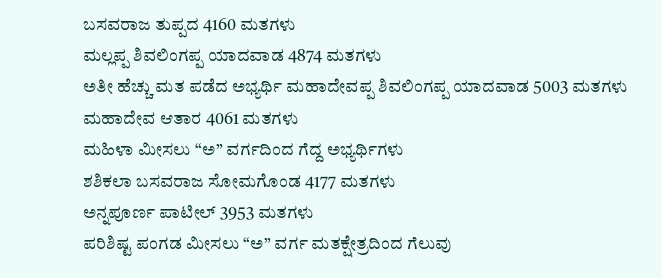ಬಸವರಾಜ ತುಪ್ಪದ 4160 ಮತಗಳು
ಮಲ್ಲಪ್ಪ ಶಿವಲಿಂಗಪ್ಪ ಯಾದವಾಡ 4874 ಮತಗಳು
ಅತೀ ಹೆಚ್ಚು ಮತ ಪಡೆದ ಅಭ್ಯರ್ಥಿ ಮಹಾದೇವಪ್ಪ ಶಿವಲಿಂಗಪ್ಪ ಯಾದವಾಡ 5003 ಮತಗಳು
ಮಹಾದೇವ ಆತಾರ 4061 ಮತಗಳು
ಮಹಿಳಾ ಮೀಸಲು “ಅ” ವರ್ಗದಿಂದ ಗೆದ್ದ ಅಭ್ಯರ್ಥಿಗಳು
ಶಶಿಕಲಾ ಬಸವರಾಜ ಸೋಮಗೊಂಡ 4177 ಮತಗಳು
ಅನ್ನಪೂರ್ಣ ಪಾಟೀಲ್ 3953 ಮತಗಳು
ಪರಿಶಿಷ್ಟ ಪಂಗಡ ಮೀಸಲು “ಅ” ವರ್ಗ ಮತಕ್ಷೇತ್ರದಿಂದ ಗೆಲುವು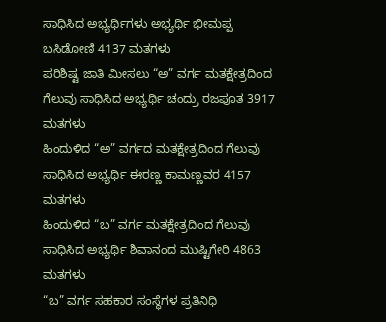ಸಾಧಿಸಿದ ಅಭ್ಯರ್ಥಿಗಳು ಅಭ್ಯರ್ಥಿ ಭೀಮಪ್ಪ ಬಸಿಡೋಣಿ 4137 ಮತಗಳು
ಪರಿಶಿಷ್ಟ ಜಾತಿ ಮೀಸಲು “ಅ” ವರ್ಗ ಮತಕ್ಷೇತ್ರದಿಂದ ಗೆಲುವು ಸಾಧಿಸಿದ ಅಭ್ಯರ್ಥಿ ಚಂದ್ರು ರಜಪೂತ 3917 ಮತಗಳು
ಹಿಂದುಳಿದ “ಅ” ವರ್ಗದ ಮತಕ್ಷೇತ್ರದಿಂದ ಗೆಲುವು ಸಾಧಿಸಿದ ಅಭ್ಯರ್ಥಿ ಈರಣ್ಣ ಕಾಮಣ್ಣವರ 4157 ಮತಗಳು
ಹಿಂದುಳಿದ “ಬ” ವರ್ಗ ಮತಕ್ಷೇತ್ರದಿಂದ ಗೆಲುವು ಸಾಧಿಸಿದ ಅಭ್ಯರ್ಥಿ ಶಿವಾನಂದ ಮುಷ್ಟಿಗೇರಿ 4863 ಮತಗಳು
“ಬ” ವರ್ಗ ಸಹಕಾರ ಸಂಸ್ಥೆಗಳ ಪ್ರತಿನಿಧಿ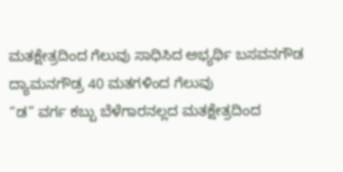ಮತಕ್ಷೇತ್ರದಿಂದ ಗೆಲುವು ಸಾಧಿಸಿದ ಅಭ್ಯರ್ಥಿ ಬಸವನಗೌಡ ದ್ಯಾಮನಗೌಡ್ರ 40 ಮತಗಳಿಂದ ಗೆಲುವು
“ಡ” ವರ್ಗ ಕಬ್ಬು ಬೆಳೆಗಾರನಲ್ಲದ ಮತಕ್ಷೇತ್ರದಿಂದ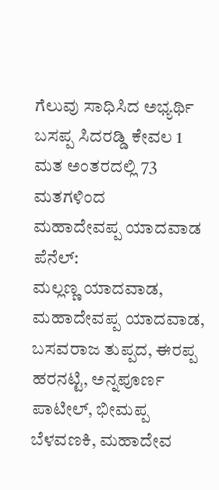ಗೆಲುವು ಸಾಧಿಸಿದ ಅಭ್ಯರ್ಥಿ ಬಸಪ್ಪ ಸಿದರಡ್ಡಿ ಕೇವಲ 1 ಮತ ಅಂತರದಲ್ಲಿ 73 ಮತಗಳಿಂದ
ಮಹಾದೇವಪ್ಪ ಯಾದವಾಡ ಪೆನೆಲ್:
ಮಲ್ಲಣ್ಣ ಯಾದವಾಡ, ಮಹಾದೇವಪ್ಪ ಯಾದವಾಡ, ಬಸವರಾಜ ತುಪ್ಪದ, ಈರಪ್ಪ ಹರನಟ್ಟಿ, ಅನ್ನಪೂರ್ಣ ಪಾಟೀಲ್, ಭೀಮಪ್ಪ ಬೆಳವಣಕಿ, ಮಹಾದೇವ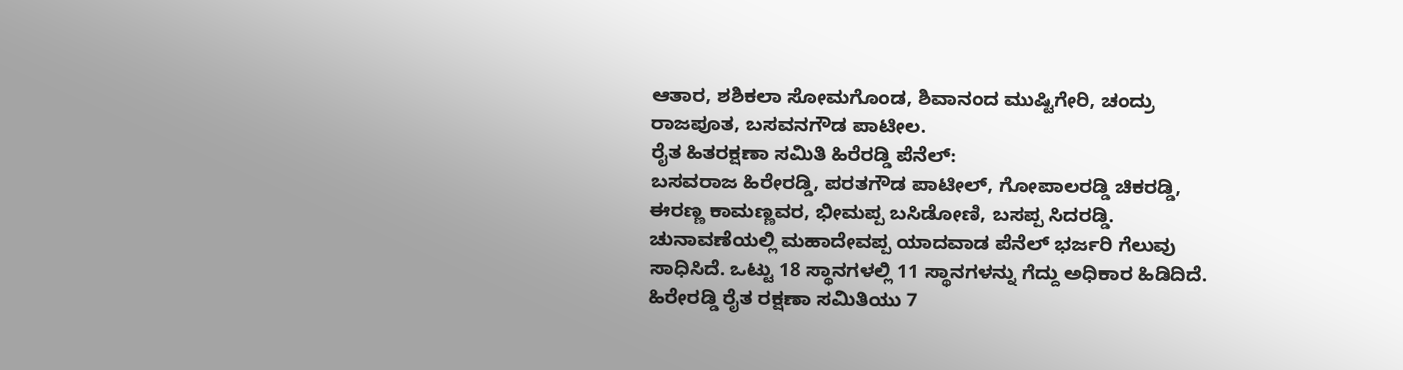ಆತಾರ, ಶಶಿಕಲಾ ಸೋಮಗೊಂಡ, ಶಿವಾನಂದ ಮುಷ್ಟಿಗೇರಿ, ಚಂದ್ರು ರಾಜಪೂತ, ಬಸವನಗೌಡ ಪಾಟೀಲ.
ರೈತ ಹಿತರಕ್ಷಣಾ ಸಮಿತಿ ಹಿರೆರಡ್ಡಿ ಪೆನೆಲ್:
ಬಸವರಾಜ ಹಿರೇರಡ್ಡಿ, ಪರತಗೌಡ ಪಾಟೀಲ್, ಗೋಪಾಲರಡ್ಡಿ ಚಿಕರಡ್ಡಿ, ಈರಣ್ಣ ಕಾಮಣ್ಣವರ, ಭೀಮಪ್ಪ ಬಸಿಡೋಣಿ, ಬಸಪ್ಪ ಸಿದರಡ್ಡಿ.
ಚುನಾವಣೆಯಲ್ಲಿ ಮಹಾದೇವಪ್ಪ ಯಾದವಾಡ ಪೆನೆಲ್ ಭರ್ಜರಿ ಗೆಲುವು ಸಾಧಿಸಿದೆ. ಒಟ್ಟು 18 ಸ್ಥಾನಗಳಲ್ಲಿ 11 ಸ್ಥಾನಗಳನ್ನು ಗೆದ್ದು ಅಧಿಕಾರ ಹಿಡಿದಿದೆ. ಹಿರೇರಡ್ಡಿ ರೈತ ರಕ್ಷಣಾ ಸಮಿತಿಯು 7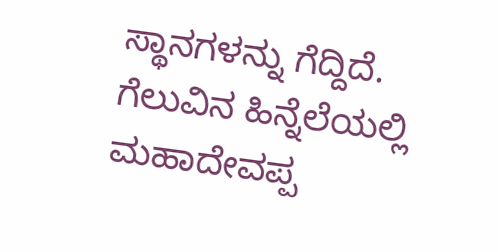ಸ್ಥಾನಗಳನ್ನು ಗೆದ್ದಿದೆ. ಗೆಲುವಿನ ಹಿನ್ನೆಲೆಯಲ್ಲಿ ಮಹಾದೇವಪ್ಪ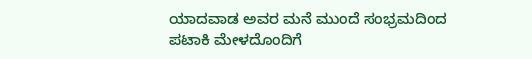ಯಾದವಾಡ ಅವರ ಮನೆ ಮುಂದೆ ಸಂಭ್ರಮದಿಂದ ಪಟಾಕಿ ಮೇಳದೊಂದಿಗೆ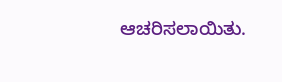ಆಚರಿಸಲಾಯಿತು.